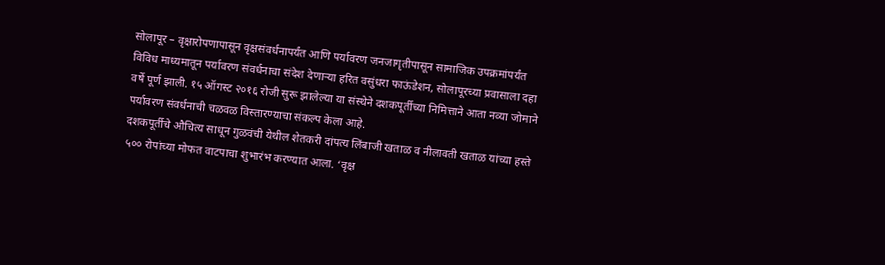सोलापूर – वृक्षारोपणापासून वृक्षसंवर्धनापर्यंत आणि पर्यावरण जनजागृतीपासून सामाजिक उपक्रमांपर्यंत विविध माध्यमातून पर्यावरण संवर्धनाचा संदेश देणाऱ्या हरित वसुंधरा फाऊंडेशन, सोलापूरच्या प्रवासाला दहा वर्षे पूर्ण झाली. १५ ऑगस्ट २०१६ रोजी सुरू झालेल्या या संस्थेने दशकपूर्तीच्या निमित्ताने आता नव्या जोमाने पर्यावरण संवर्धनाची चळवळ विस्तारण्याचा संकल्प केला आहे.
दशकपूर्तीचे औचित्य साधून गुळवंची येथील शेतकरी दांपत्य लिंबाजी खताळ व नीलावती खताळ यांच्या हस्ते ५०० रोपांच्या मोफत वाटपाचा शुभारंभ करण्यात आला. ‘वृक्ष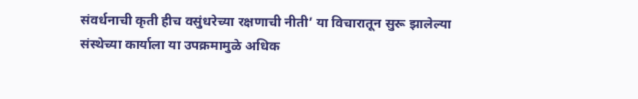संवर्धनाची कृती हीच वसुंधरेच्या रक्षणाची नीती’ या विचारातून सुरू झालेल्या संस्थेच्या कार्याला या उपक्रमामुळे अधिक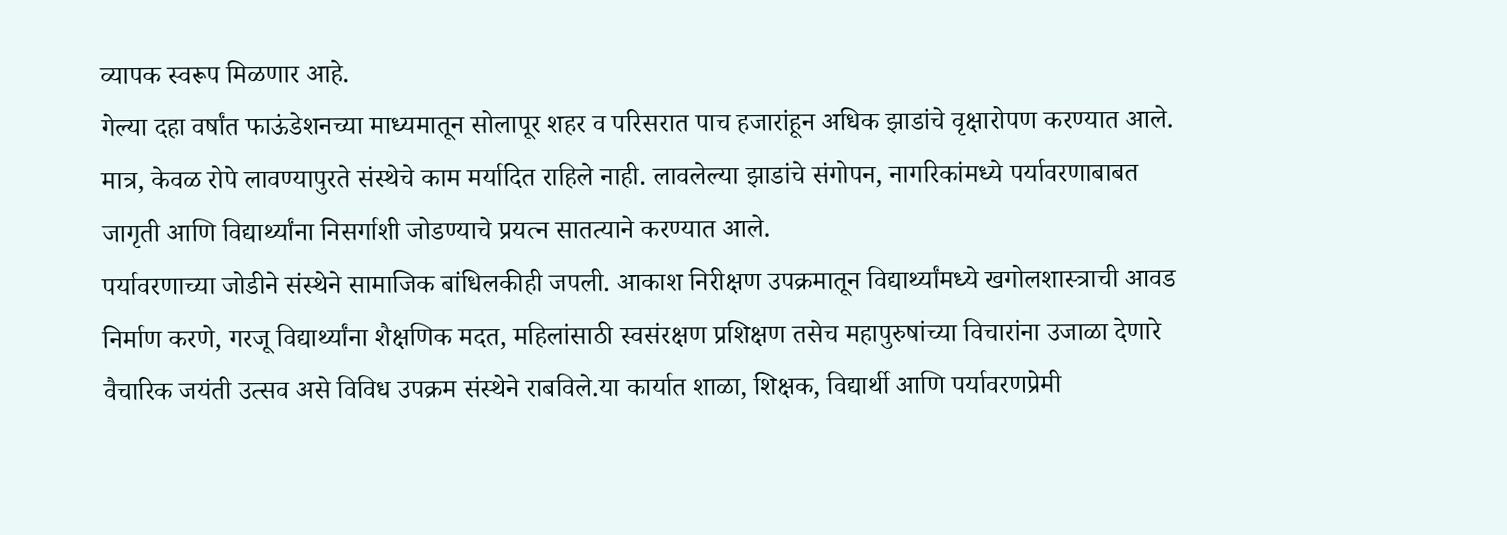व्यापक स्वरूप मिळणार आहे.
गेल्या दहा वर्षांत फाऊंडेशनच्या माध्यमातून सोलापूर शहर व परिसरात पाच हजारांहून अधिक झाडांचे वृक्षारोपण करण्यात आले. मात्र, केवळ रोपे लावण्यापुरते संस्थेचे काम मर्यादित राहिले नाही. लावलेल्या झाडांचे संगोपन, नागरिकांमध्ये पर्यावरणाबाबत जागृती आणि विद्यार्थ्यांना निसर्गाशी जोडण्याचे प्रयत्न सातत्याने करण्यात आले.
पर्यावरणाच्या जोडीने संस्थेने सामाजिक बांधिलकीही जपली. आकाश निरीक्षण उपक्रमातून विद्यार्थ्यांमध्ये खगोलशास्त्राची आवड निर्माण करणे, गरजू विद्यार्थ्यांना शैक्षणिक मदत, महिलांसाठी स्वसंरक्षण प्रशिक्षण तसेच महापुरुषांच्या विचारांना उजाळा देणारे वैचारिक जयंती उत्सव असे विविध उपक्रम संस्थेने राबविले.या कार्यात शाळा, शिक्षक, विद्यार्थी आणि पर्यावरणप्रेमी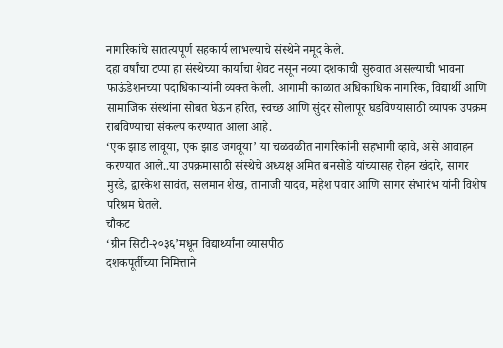नागरिकांचे सातत्यपूर्ण सहकार्य लाभल्याचे संस्थेने नमूद केले.
दहा वर्षांचा टप्पा हा संस्थेच्या कार्याचा शेवट नसून नव्या दशकाची सुरुवात असल्याची भावना फाऊंडेशनच्या पदाधिकाऱ्यांनी व्यक्त केली. आगामी काळात अधिकाधिक नागरिक, विद्यार्थी आणि सामाजिक संस्थांना सोबत घेऊन हरित, स्वच्छ आणि सुंदर सोलापूर घडविण्यासाठी व्यापक उपक्रम राबविण्याचा संकल्प करण्यात आला आहे.
‘एक झाड लावूया, एक झाड जगवूया’ या चळवळीत नागरिकांनी सहभागी व्हावे, असे आवाहन करण्यात आले..या उपक्रमासाठी संस्थेचे अध्यक्ष अमित बनसोडे यांच्यासह रोहन खंदारे, सागर मुरडे, द्वारकेश सावंत, सलमान शेख, तानाजी यादव, महेश पवार आणि सागर संभारंभ यांनी विशेष परिश्रम घेतले.
चौकट
‘ग्रीन सिटी-२०३६’मधून विद्यार्थ्यांना व्यासपीठ
दशकपूर्तीच्या निमित्ताने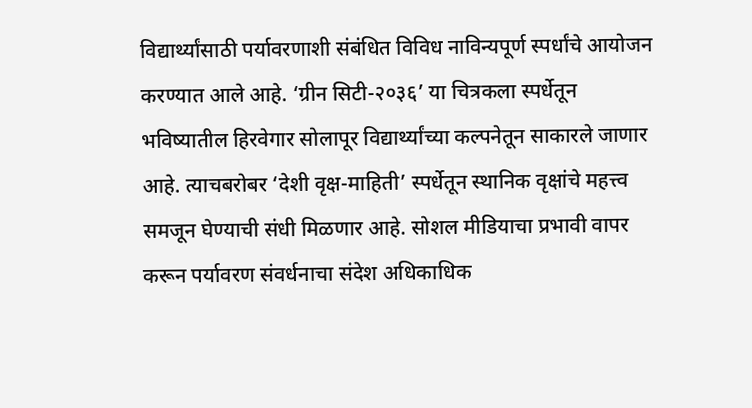विद्यार्थ्यांसाठी पर्यावरणाशी संबंधित विविध नाविन्यपूर्ण स्पर्धांचे आयोजन करण्यात आले आहे. ‘ग्रीन सिटी-२०३६’ या चित्रकला स्पर्धेतून भविष्यातील हिरवेगार सोलापूर विद्यार्थ्यांच्या कल्पनेतून साकारले जाणार आहे. त्याचबरोबर ‘देशी वृक्ष-माहिती’ स्पर्धेतून स्थानिक वृक्षांचे महत्त्व समजून घेण्याची संधी मिळणार आहे. सोशल मीडियाचा प्रभावी वापर करून पर्यावरण संवर्धनाचा संदेश अधिकाधिक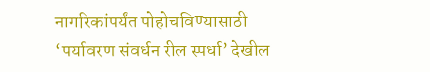नागरिकांपर्यंत पोहोचविण्यासाठी ‘पर्यावरण संवर्धन रील स्पर्धा’ देखील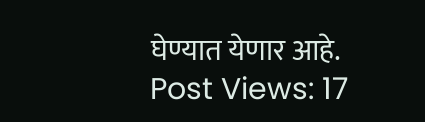घेण्यात येणार आहे.
Post Views: 17